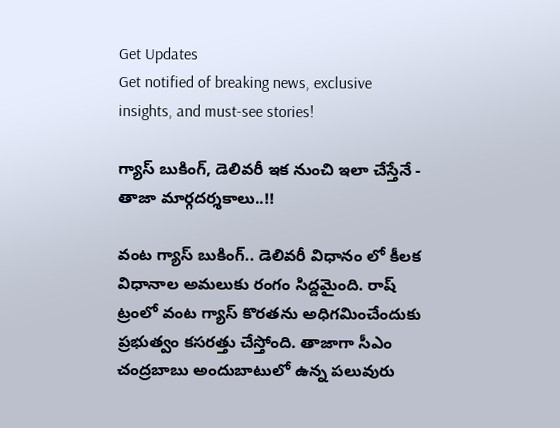Get Updates
Get notified of breaking news, exclusive insights, and must-see stories!

గ్యాస్ బుకింగ్, డెలివరీ ఇక నుంచి ఇలా చేస్తేనే - తాజా మార్గదర్శకాలు..!!

వంట గ్యాస్ బుకింగ్.. డెలివరీ విధానం లో కీలక విధానాల అమలుకు రంగం సిద్దమైంది. రాష్ ట్రంలో వంట గ్యాస్‌ కొరతను అధిగమించేందుకు ప్రభుత్వం కసరత్తు చేస్తోంది. తాజాగా సీఎం చంద్రబాబు అందుబాటులో ఉన్న పలువురు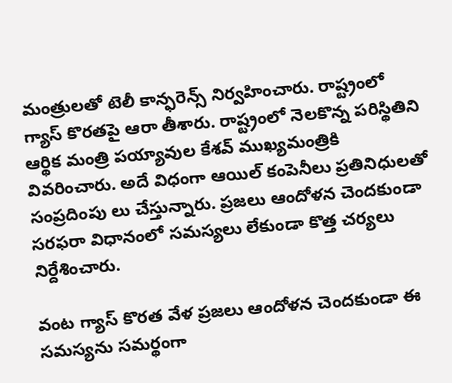మంత్రులతో టెలీ కాన్ఫరెన్స్‌ నిర్వహించారు. రాష్ట్రంలో గ్యాస్‌ కొరతపై ఆరా తీశారు. రాష్ట్రంలో నెలకొన్న పరిస్థితిని ఆర్థిక మంత్రి పయ్యావుల కేశవ్‌ ముఖ్యమంత్రికి వివరించారు. అదే విధంగా ఆయిల్ కంపెనీలు ప్రతినిధులతో సంప్రదింపు లు చేస్తున్నారు. ప్రజలు ఆందోళన చెందకుండా సరఫరా విధానంలో సమస్యలు లేకుండా కొత్త చర్యలు నిర్దేశించారు.

వంట గ్యాస్ కొరత వేళ ప్రజలు ఆందోళన చెందకుండా ఈ సమస్యను సమర్థంగా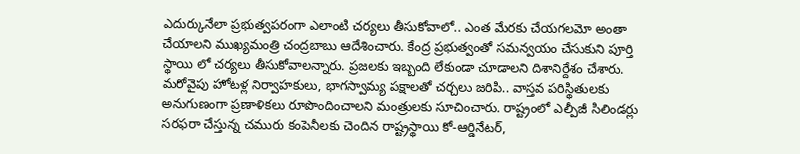ఎదుర్కునేలా ప్రభుత్వపరంగా ఎలాంటి చర్యలు తీసుకోవాలో.. ఎంత మేరకు చేయగలమో అంతా చేయాలని ముఖ్యమంత్రి చంద్రబాబు ఆదేశించారు. కేంద్ర ప్రభుత్వంతో సమన్వయం చేసుకుని పూర్తి స్థాయి లో చర్యలు తీసుకోవాలన్నారు. ప్రజలకు ఇబ్బంది లేకుండా చూడాలని దిశానిర్దేశం చేశారు. మరోవైపు హోటళ్ల నిర్వాహకులు, భాగస్వామ్య పక్షాలతో చర్చలు జరిపి.. వాస్తవ పరిస్థితులకు అనుగుణంగా ప్రణాళికలు రూపొందించాలని మంత్రులకు సూచించారు. రాష్ట్రంలో ఎల్పీజీ సిలిండర్లు సరఫరా చేస్తున్న చమురు కంపెనీలకు చెందిన రాష్ట్రస్థాయి కో-ఆర్డినేటర్‌,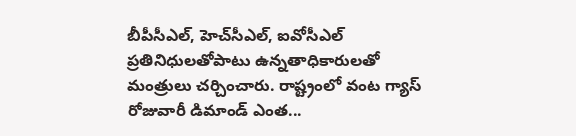బీపీసీఎల్‌, హెచ్‌సీఎల్‌, ఐవోసీఎల్‌ ప్రతినిధులతోపాటు ఉన్నతాధికారులతో మంత్రులు చర్చించారు. రాష్ట్రంలో వంట గ్యాస్‌ రోజువారీ డిమాండ్‌ ఎంత...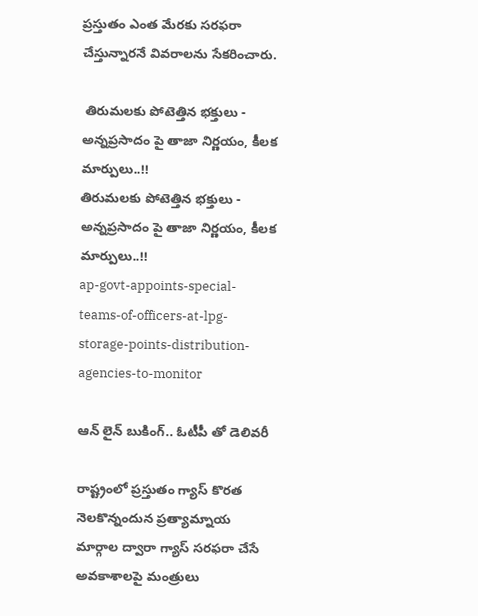ప్రస్తుతం ఎంత మేరకు సరఫరా చేస్తున్నారనే వివరాలను సేకరించారు.

 తిరుమలకు పోటెత్తిన భక్తులు - అన్నప్రసాదం పై తాజా నిర్ణయం, కీలక మార్పులు..!!
తిరుమలకు పోటెత్తిన భక్తులు - అన్నప్రసాదం పై తాజా నిర్ణయం, కీలక మార్పులు..!!
ap-govt-appoints-special-teams-of-officers-at-lpg-storage-points-distribution-agencies-to-monitor

ఆన్ లైన్ బుకింగ్.. ఓటీపీ తో డెలివరీ

రాష్ట్రంలో ప్రస్తుతం గ్యాస్‌ కొరత నెలకొన్నందున ప్రత్యామ్నాయ మార్గాల ద్వారా గ్యాస్‌ సరఫరా చేసే అవకాశాలపై మంత్రులు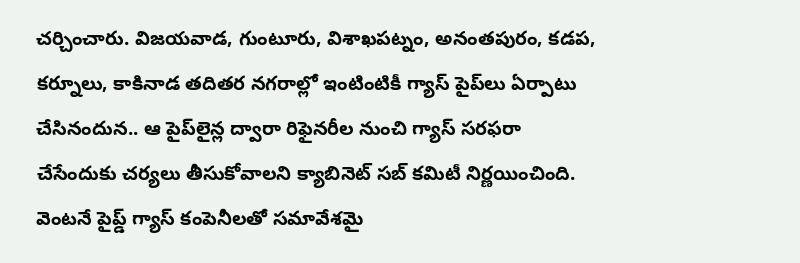చర్చించారు. విజయవాడ, గుంటూరు, విశాఖపట్నం, అనంతపురం, కడప, కర్నూలు, కాకినాడ తదితర నగరాల్లో ఇంటింటికీ గ్యాస్‌ పైప్‌లు ఏర్పాటు చేసినందున.. ఆ పైప్‌లైన్ల ద్వారా రిఫైనరీల నుంచి గ్యాస్‌ సరఫరా చేసేందుకు చర్యలు తీసుకోవాలని క్యాబినెట్‌ సబ్‌ కమిటీ నిర్ణయించింది. వెంటనే పైప్డ్‌ గ్యాస్‌ కంపెనీలతో సమావేశమై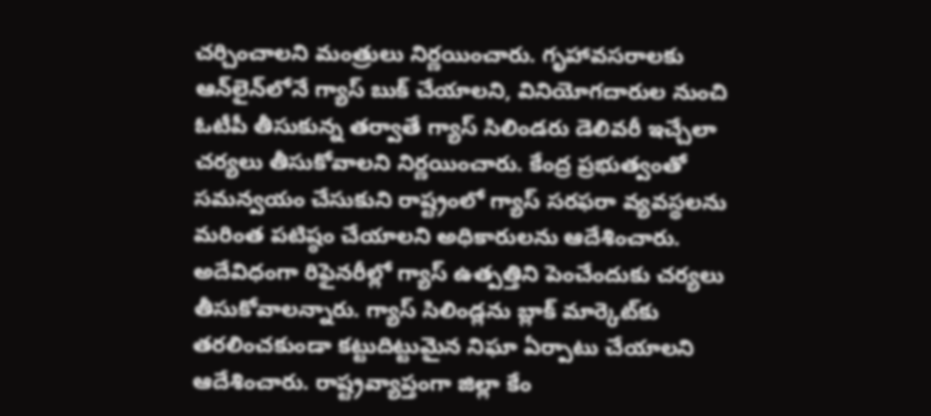చర్చించాలని మంత్రులు నిర్ణయించారు. గృహావసరాలకు ఆన్‌లైన్‌లోనే గ్యాస్‌ బుక్‌ చేయాలని, వినియోగదారుల నుంచి ఓటీపీ తీసుకున్న తర్వాతే గ్యాస్‌ సిలిండరు డెలివరీ ఇచ్చేలా చర్యలు తీసుకోవాలని నిర్ణయించారు. కేంద్ర ప్రభుత్వంతో సమన్వయం చేసుకుని రాష్ట్రంలో గ్యాస్‌ సరఫరా వ్యవస్థలను మరింత పటిష్ఠం చేయాలని అధికారులను ఆదేశించారు. అదేవిధంగా రిఫైనరీల్లో గ్యాస్‌ ఉత్పత్తిని పెంచేందుకు చర్యలు తీసుకోవాలన్నారు. గ్యాస్‌ సిలిండ్లను బ్లాక్‌ మార్కెట్‌కు తరలించకుండా కట్టుదిట్టుమైన నిఘా ఏర్పాటు చేయాలని ఆదేశించారు. రాష్ట్రవ్యాప్తంగా జిల్లా కేం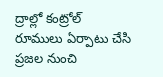ద్రాల్లో కంట్రోల్‌ రూములు ఏర్పాటు చేసి ప్రజల నుంచి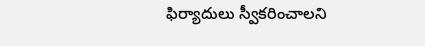ఫిర్యాదులు స్వీకరించాలని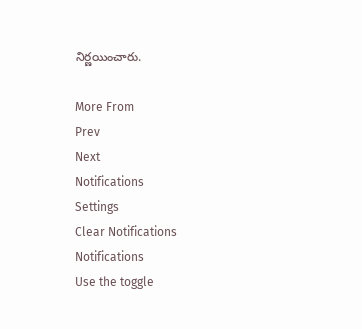నిర్ణయించారు.

More From
Prev
Next
Notifications
Settings
Clear Notifications
Notifications
Use the toggle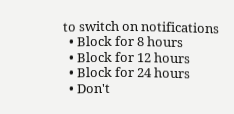to switch on notifications
  • Block for 8 hours
  • Block for 12 hours
  • Block for 24 hours
  • Don't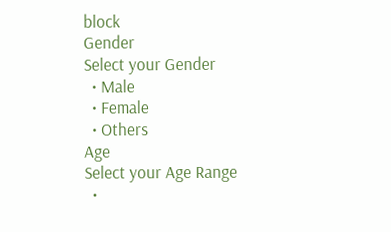block
Gender
Select your Gender
  • Male
  • Female
  • Others
Age
Select your Age Range
  •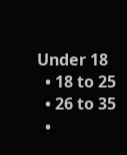Under 18
  • 18 to 25
  • 26 to 35
  •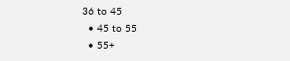36 to 45
  • 45 to 55
  • 55+